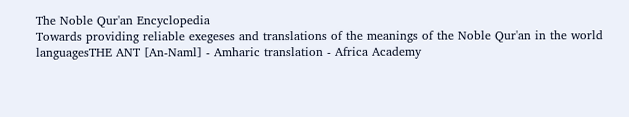The Noble Qur'an Encyclopedia
Towards providing reliable exegeses and translations of the meanings of the Noble Qur'an in the world languagesTHE ANT [An-Naml] - Amharic translation - Africa Academy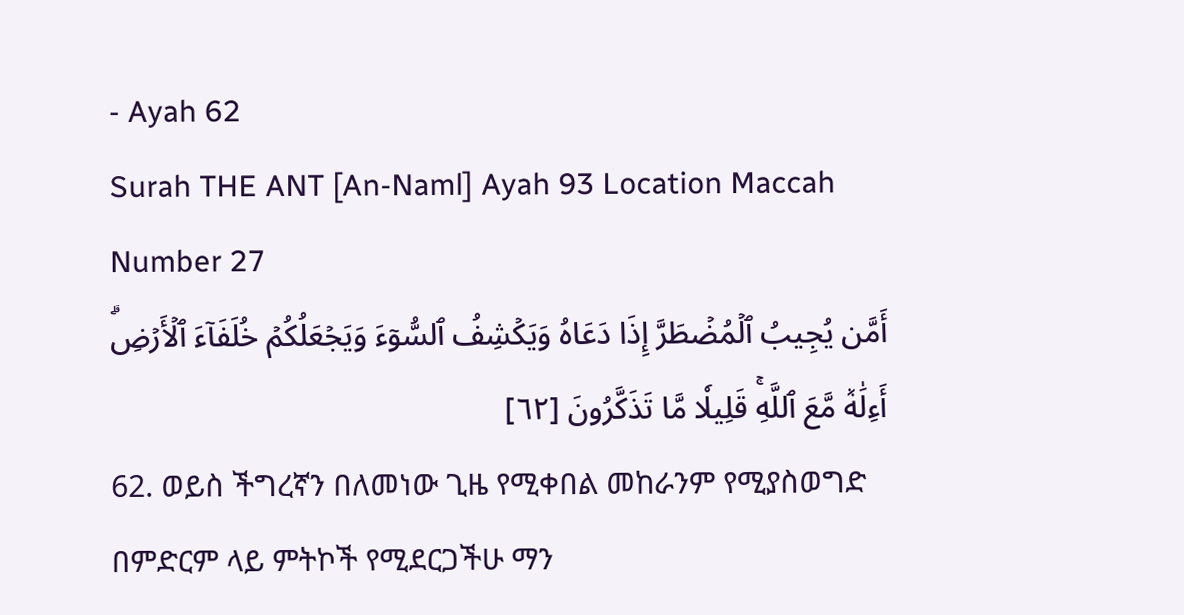- Ayah 62
Surah THE ANT [An-Naml] Ayah 93 Location Maccah Number 27
أَمَّن يُجِيبُ ٱلۡمُضۡطَرَّ إِذَا دَعَاهُ وَيَكۡشِفُ ٱلسُّوٓءَ وَيَجۡعَلُكُمۡ خُلَفَآءَ ٱلۡأَرۡضِۗ أَءِلَٰهٞ مَّعَ ٱللَّهِۚ قَلِيلٗا مَّا تَذَكَّرُونَ [٦٢]
62. ወይስ ችግረኛን በለመነው ጊዜ የሚቀበል መከራንም የሚያስወግድ በምድርም ላይ ምትኮች የሚደርጋችሁ ማን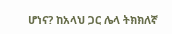ሆነና? ከአላህ ጋር ሌላ ትክክለኛ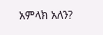አምላክ አለን?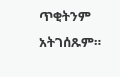ጥቂትንም አትገሰጹም።